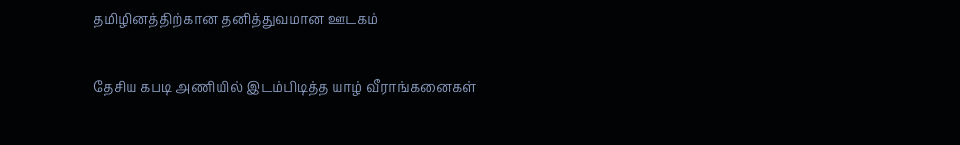தமிழினத்திற்கான தனித்துவமான ஊடகம்

தேசிய கபடி அணியில் இடம்பிடித்த யாழ் வீராங்கனைகள்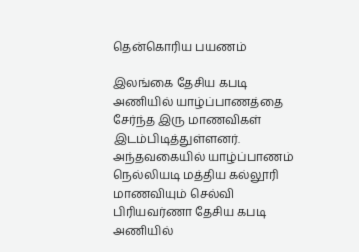தென்கொரிய பயணம்

இலங்கை தேசிய கபடி அணியில் யாழ்ப்பாணத்தை சேர்ந்த இரு மாணவிகள் இடம்பிடித்துள்ளனர். அந்தவகையில் யாழ்ப்பாணம் நெல்லியடி மத்திய கல்லூரி மாணவியும் செல்வி பிரியவர்ணா தேசிய கபடி அணியில்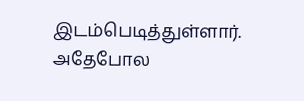இடம்பெடித்துள்ளார். அதேபோல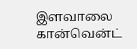இளவாலை கான்வென்ட்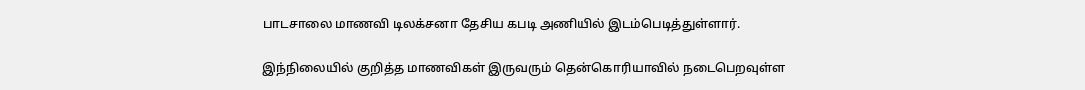பாடசாலை மாணவி டிலக்சனா தேசிய கபடி அணியில் இடம்பெடித்துள்ளார்.

இந்நிலையில் குறித்த மாணவிகள் இருவரும் தென்கொரியாவில் நடைபெறவுள்ள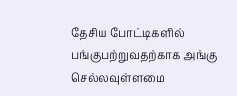தேசிய போட்டிகளில் பங்குபற்றுவதற்காக அங்கு செல்லவுள்ளமை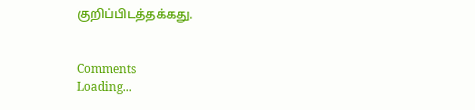குறிப்பிடத்தக்கது.


Comments
Loading...